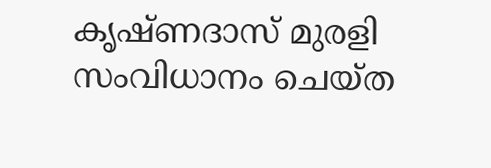കൃഷ്ണദാസ് മുരളി സംവിധാനം ചെയ്ത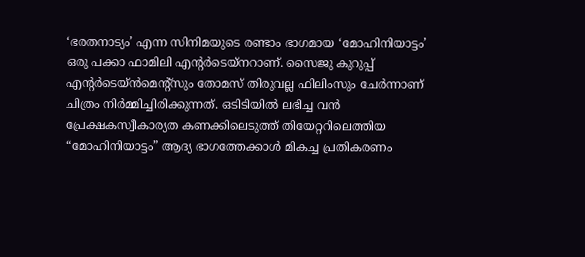‘ഭരതനാട്യം’ എന്ന സിനിമയുടെ രണ്ടാം ഭാഗമായ ‘മോഹിനിയാട്ടം’ ഒരു പക്കാ ഫാമിലി എന്റർടെയ്നറാണ്. സൈജു കുറുപ്പ് എന്റർടെയ്ൻമെന്റ്സും തോമസ് തിരുവല്ല ഫിലിംസും ചേർന്നാണ് ചിത്രം നിർമ്മിച്ചിരിക്കുന്നത്. ഒടിടിയിൽ ലഭിച്ച വൻ പ്രേക്ഷകസ്വീകാര്യത കണക്കിലെടുത്ത് തിയേറ്ററിലെത്തിയ “മോഹിനിയാട്ടം” ആദ്യ ഭാഗത്തേക്കാൾ മികച്ച പ്രതികരണം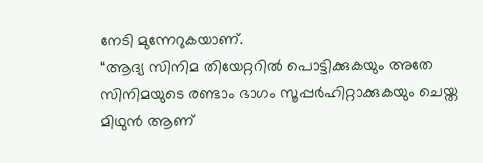നേടി മുന്നേറുകയാണ്.
“ആദ്യ സിനിമ തിയേറ്ററിൽ പൊട്ടിക്കുകയും അതേ സിനിമയുടെ രണ്ടാം ഭാഗം സൂപ്പർഹിറ്റാക്കുകയും ചെയ്ത മിഥുൻ ആണ്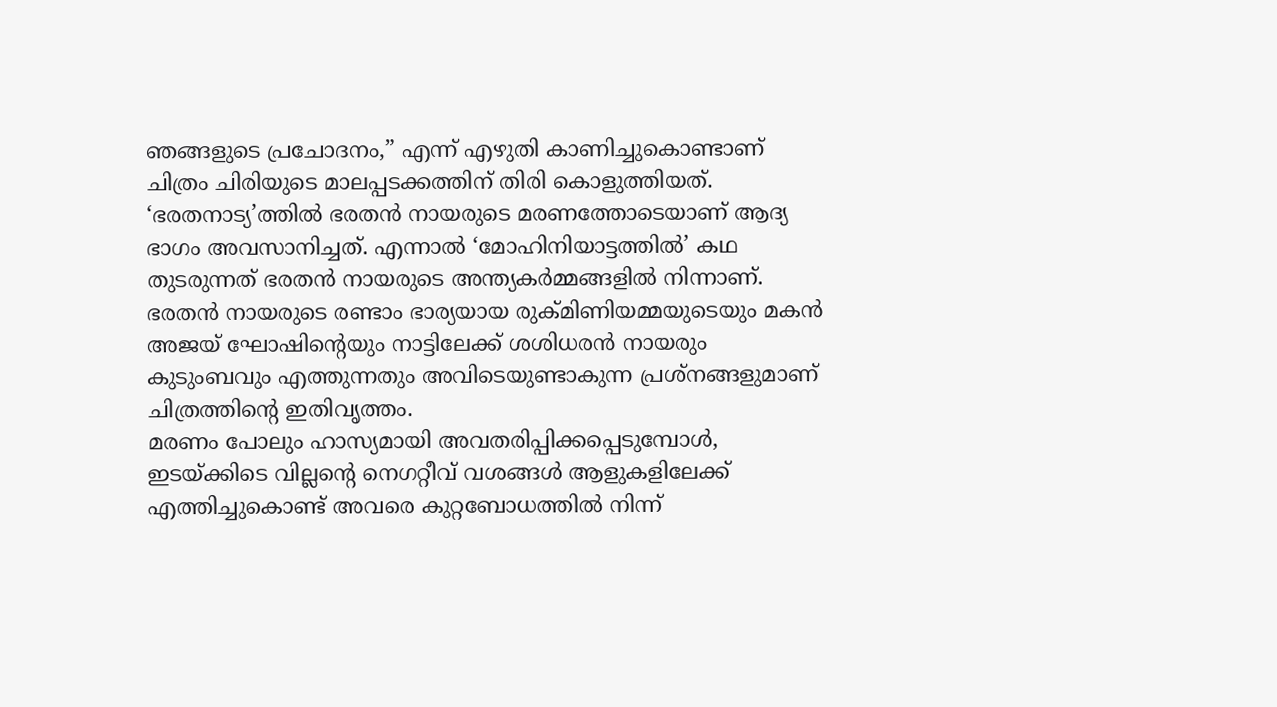ഞങ്ങളുടെ പ്രചോദനം,” എന്ന് എഴുതി കാണിച്ചുകൊണ്ടാണ് ചിത്രം ചിരിയുടെ മാലപ്പടക്കത്തിന് തിരി കൊളുത്തിയത്.
‘ഭരതനാട്യ’ത്തിൽ ഭരതൻ നായരുടെ മരണത്തോടെയാണ് ആദ്യ ഭാഗം അവസാനിച്ചത്. എന്നാൽ ‘മോഹിനിയാട്ടത്തിൽ’ കഥ തുടരുന്നത് ഭരതൻ നായരുടെ അന്ത്യകർമ്മങ്ങളിൽ നിന്നാണ്. ഭരതൻ നായരുടെ രണ്ടാം ഭാര്യയായ രുക്മിണിയമ്മയുടെയും മകൻ അജയ് ഘോഷിന്റെയും നാട്ടിലേക്ക് ശശിധരൻ നായരും കുടുംബവും എത്തുന്നതും അവിടെയുണ്ടാകുന്ന പ്രശ്നങ്ങളുമാണ് ചിത്രത്തിന്റെ ഇതിവൃത്തം.
മരണം പോലും ഹാസ്യമായി അവതരിപ്പിക്കപ്പെടുമ്പോൾ, ഇടയ്ക്കിടെ വില്ലന്റെ നെഗറ്റീവ് വശങ്ങൾ ആളുകളിലേക്ക് എത്തിച്ചുകൊണ്ട് അവരെ കുറ്റബോധത്തിൽ നിന്ന്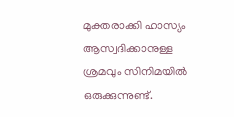മുക്തരാക്കി ഹാസ്യം ആസ്വദിക്കാനുള്ള ശ്രമവും സിനിമയിൽ ഒരുക്കുന്നുണ്ട്.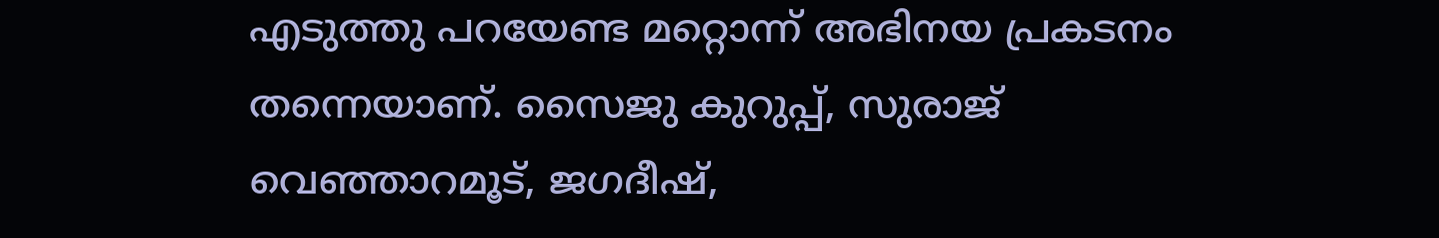എടുത്തു പറയേണ്ട മറ്റൊന്ന് അഭിനയ പ്രകടനം തന്നെയാണ്. സൈജു കുറുപ്പ്, സുരാജ് വെഞ്ഞാറമൂട്, ജഗദീഷ്,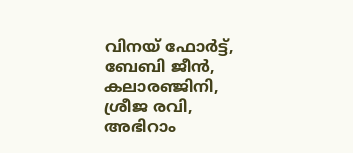വിനയ് ഫോർട്ട്, ബേബി ജീൻ, കലാരഞ്ജിനി, ശ്രീജ രവി, അഭിറാം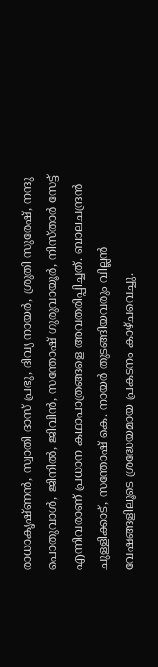രാധാകൃഷ്ണൻ, സ്വാതി ദാസ് പ്രഭു, ദിവ്യ നായർ, ശ്രുതി സുരേഷ്, നന്ദു പൊതുവാൾ, ജിനിൽ, ജിവിൻ, സന്തോഷ് ഗുരുവായൂർ, നിസ്താർ സേട്ട് എന്നിവരാണ് പ്രധാന കഥാപാത്രങ്ങളെ അവതരിപ്പിച്ചത്. ബാലചന്ദ്രൻ ചുള്ളിക്കാട്, സന്തോഷ് കെ. നായർ തുടങ്ങിയവരും വില്ലൻ വേഷങ്ങളിലൂടെ ശ്രദ്ധേയമായ പ്രകടനം കാഴ്ചവെച്ചു.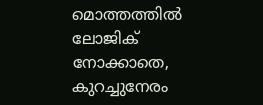മൊത്തത്തിൽ ലോജിക് നോക്കാതെ, കുറച്ചുനേരം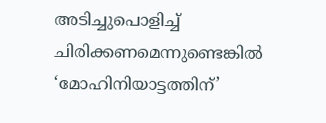അടിച്ചുപൊളിച്ച് ചിരിക്കണമെന്നുണ്ടെങ്കിൽ ‘മോഹിനിയാട്ടത്തിന്’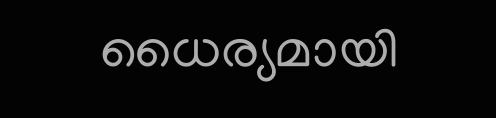ധൈര്യമായി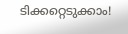ടിക്കറ്റെടുക്കാം!